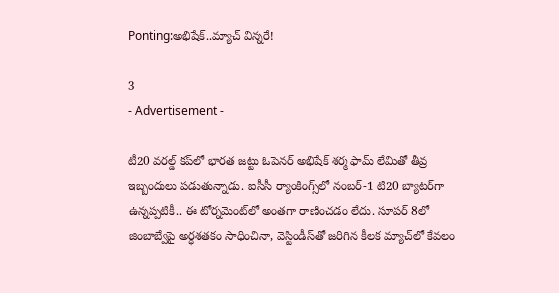Ponting:అభిషేక్..మ్యాచ్ విన్నరే!

3
- Advertisement -

టీ20 వరల్డ్ కప్‌లో భారత జట్టు ఓపెనర్ అభిషేక్ శర్మ ఫామ్ లేమితో తీవ్ర ఇబ్బందులు పడుతున్నాడు. ఐసీసీ ర్యాంకింగ్స్‌లో నంబర్-1 టి20 బ్యాటర్‌గా ఉన్నప్పటికీ.. ఈ టోర్నమెంట్‌లో అంతగా రాణించడం లేదు. సూపర్ 8లో జింబాబ్వేపై అర్ధశతకం సాధించినా, వెస్టిండీస్‌తో జరిగిన కీలక మ్యాచ్‌లో కేవలం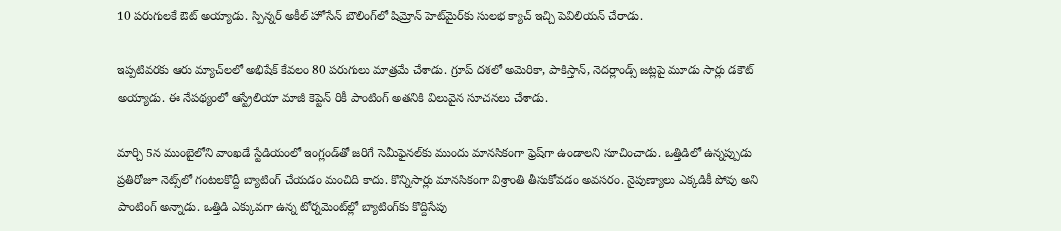10 పరుగులకే ఔట్ అయ్యాడు. స్పిన్నర్ అకీల్ హోసేన్ బౌలింగ్‌లో షిమ్రోన్ హెట్‌మైర్‌కు సులభ క్యాచ్ ఇచ్చి పెవిలియన్ చేరాడు.

ఇప్పటివరకు ఆరు మ్యాచ్‌లలో అభిషేక్ కేవలం 80 పరుగులు మాత్రమే చేశాడు. గ్రూప్ దశలో అమెరికా, పాకిస్తాన్, నెదర్లాండ్స్ జట్లపై మూడు సార్లు డకౌట్ అయ్యాడు. ఈ నేపథ్యంలో ఆస్ట్రేలియా మాజీ కెప్టెన్ రికీ పాంటింగ్ అతనికి విలువైన సూచనలు చేశాడు.

మార్చి 5న ముంబైలోని వాంఖడే స్టేడియంలో ఇంగ్లండ్‌తో జరిగే సెమీఫైనల్‌కు ముందు మానసికంగా ఫ్రెష్‌గా ఉండాలని సూచించాడు. ఒత్తిడిలో ఉన్నప్పుడు ప్రతిరోజూ నెట్స్‌లో గంటలకొద్దీ బ్యాటింగ్ చేయడం మంచిది కాదు. కొన్నిసార్లు మానసికంగా విశ్రాంతి తీసుకోవడం అవసరం. నైపుణ్యాలు ఎక్కడికీ పోవు అని పాంటింగ్ అన్నాడు. ఒత్తిడి ఎక్కువగా ఉన్న టోర్నమెంట్‌ల్లో బ్యాటింగ్‌కు కొద్దిసేపు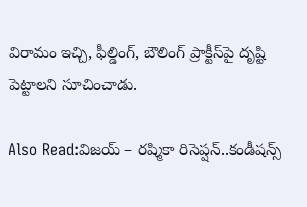విరామం ఇచ్చి, ఫీల్డింగ్, బౌలింగ్ ప్రాక్టీస్‌పై దృష్టి పెట్టాలని సూచించాడు.

Also Read:విజయ్ – రష్మికా రిసెప్షన్..కండీషన్స్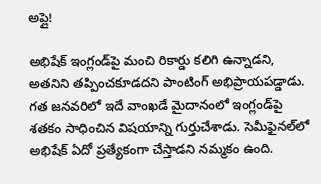అప్లై!

అభిషేక్ ఇంగ్లండ్‌పై మంచి రికార్డు కలిగి ఉన్నాడని, అతనిని తప్పించకూడదని పాంటింగ్ అభిప్రాయపడ్డాడు. గత జనవరిలో ఇదే వాంఖడే మైదానంలో ఇంగ్లండ్‌పై శతకం సాధించిన విషయాన్ని గుర్తుచేశాడు. సెమీఫైనల్‌లో అభిషేక్ ఏదో ప్రత్యేకంగా చేస్తాడని నమ్మకం ఉంది.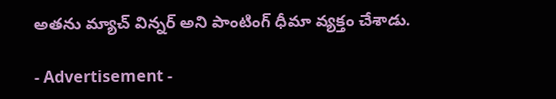అతను మ్యాచ్ విన్నర్ అని పాంటింగ్ ధీమా వ్యక్తం చేశాడు.

- Advertisement -